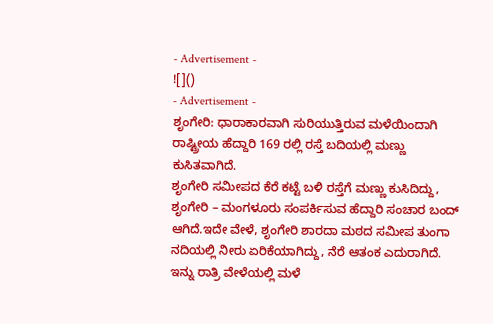- Advertisement -
![]()
- Advertisement -
ಶೃಂಗೇರಿ: ಧಾರಾಕಾರವಾಗಿ ಸುರಿಯುತ್ತಿರುವ ಮಳೆಯಿಂದಾಗಿ ರಾಷ್ಟ್ರೀಯ ಹೆದ್ದಾರಿ 169 ರಲ್ಲಿ ರಸ್ತೆ ಬದಿಯಲ್ಲಿ ಮಣ್ಣು ಕುಸಿತವಾಗಿದೆ.
ಶೃಂಗೇರಿ ಸಮೀಪದ ಕೆರೆ ಕಟ್ಟೆ ಬಳಿ ರಸ್ತೆಗೆ ಮಣ್ಣು ಕುಸಿದಿದ್ದು, ಶೃಂಗೇರಿ – ಮಂಗಳೂರು ಸಂಪರ್ಕಿಸುವ ಹೆದ್ದಾರಿ ಸಂಚಾರ ಬಂದ್ ಆಗಿದೆ.ಇದೇ ವೇಳೆ, ಶೃಂಗೇರಿ ಶಾರದಾ ಮಠದ ಸಮೀಪ ತುಂಗಾ ನದಿಯಲ್ಲಿ ನೀರು ಏರಿಕೆಯಾಗಿದ್ದು, ನೆರೆ ಆತಂಕ ಎದುರಾಗಿದೆ.
ಇನ್ನು ರಾತ್ರಿ ವೇಳೆಯಲ್ಲಿ ಮಳೆ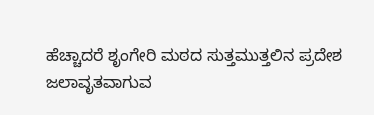ಹೆಚ್ಚಾದರೆ ಶೃಂಗೇರಿ ಮಠದ ಸುತ್ತಮುತ್ತಲಿನ ಪ್ರದೇಶ ಜಲಾವೃತವಾಗುವ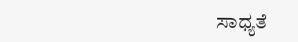ಸಾಧ್ಯತೆ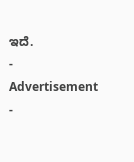ಇದೆ.
- Advertisement -